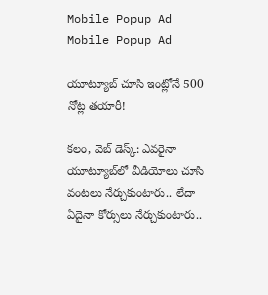Mobile Popup Ad
Mobile Popup Ad

యూట్యూబ్ చూసి ఇంట్లోనే 500 నోట్ల త‌యారీ!

క‌లం, వెబ్ డెస్క్: ఎవ‌రైనా యూట్యూబ్‌లో వీడియోలు చూసి వంట‌లు నేర్చుకుంటారు.. లేదా ఏదైనా కోర్సులు నేర్చుకుంటారు..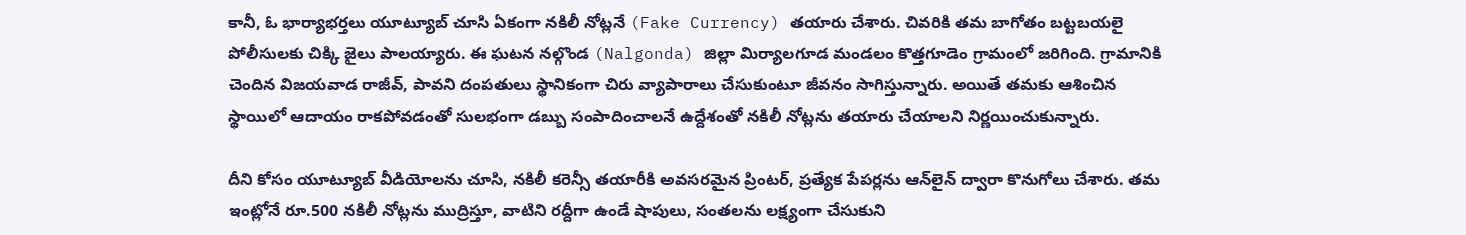కానీ, ఓ భార్యాభ‌ర్త‌లు యూట్యూబ్ చూసి ఏకంగా న‌కిలీ నోట్ల‌నే (Fake Currency) త‌యారు చేశారు. చివ‌రికి తమ బాగోతం బ‌ట్ట‌బ‌య‌లై పోలీసుల‌కు చిక్కి జైలు పాల‌య్యారు. ఈ ఘ‌ట‌న నల్గొండ (Nalgonda) జిల్లా మిర్యాలగూడ మండలం కొత్తగూడెం గ్రామంలో జ‌రిగింది. గ్రామానికి చెందిన విజయవాడ రాజీవ్, పావని దంపతులు స్థానికంగా చిరు వ్యాపారాలు చేసుకుంటూ జీవనం సాగిస్తున్నారు. అయితే తమకు ఆశించిన స్థాయిలో ఆదాయం రాకపోవడంతో సులభంగా డబ్బు సంపాదించాలనే ఉద్దేశంతో నకిలీ నోట్లను తయారు చేయాలని నిర్ణయించుకున్నారు.

దీని కోసం యూట్యూబ్ వీడియోలను చూసి, నకిలీ కరెన్సీ తయారీకి అవసరమైన ప్రింటర్, ప్రత్యేక పేపర్లను ఆన్‌లైన్‌ ద్వారా కొనుగోలు చేశారు. తమ ఇంట్లోనే రూ.500 నకిలీ నోట్లను ముద్రిస్తూ, వాటిని రద్దీగా ఉండే షాపులు, సంతలను లక్ష్యంగా చేసుకుని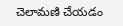చెలామణి చేయడం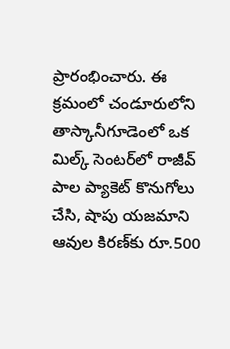ప్రారంభించారు. ఈ క్రమంలో చండూరులోని తాస్కానీగూడెంలో ఒక మిల్క్ సెంటర్‌లో రాజీవ్ పాల ప్యాకెట్ కొనుగోలు చేసి, షాపు యజమాని ఆవుల కిరణ్‌కు రూ.500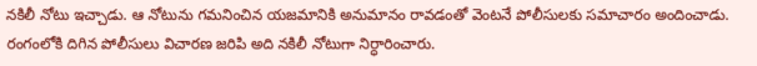నకిలీ నోటు ఇచ్చాడు. ఆ నోటును గమనించిన యజమానికి అనుమానం రావడంతో వెంటనే పోలీసులకు సమాచారం అందించాడు. రంగంలోకి దిగిన పోలీసులు విచారణ జరిపి అది నకిలీ నోటుగా నిర్ధారించారు.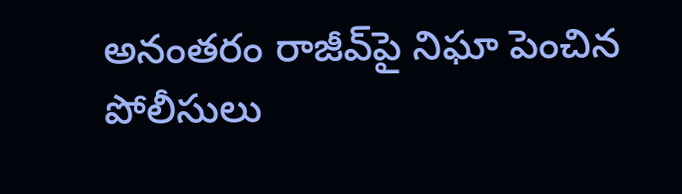అనంతరం రాజీవ్‌పై నిఘా పెంచిన పోలీసులు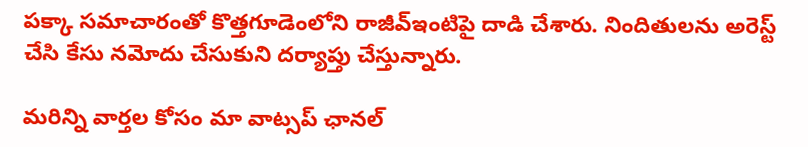ప‌క్కా సమాచారంతో కొత్తగూడెంలోని రాజీవ్ఇంటిపై దాడి చేశారు. నిందితులను అరెస్ట్ చేసి కేసు నమోదు చేసుకుని దర్యాప్తు చేస్తున్నారు.

మ‌రిన్ని వార్త‌ల కోసం మా వాట్స‌ప్ ఛాన‌ల్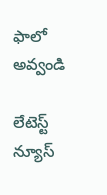ఫాలో అవ్వండి

లేటెస్ట్ న్యూస్‌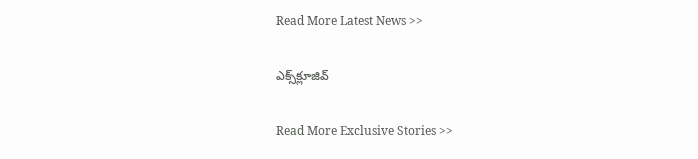Read More Latest News >>

ఎక్స్‌క్లూజివ్‌

Read More Exclusive Stories >>